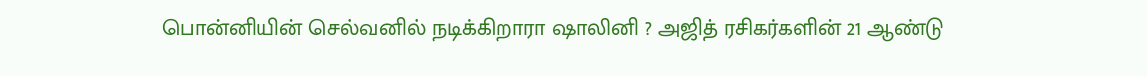பொன்னியின் செல்வனில் நடிக்கிறாரா ஷாலினி ? அஜித் ரசிகர்களின் 21 ஆண்டு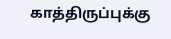காத்திருப்புக்கு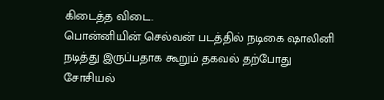கிடைத்த விடை.
பொன்னியின் செல்வன் படத்தில் நடிகை ஷாலினி நடித்து இருப்பதாக கூறும் தகவல் தற்போது சோசியல்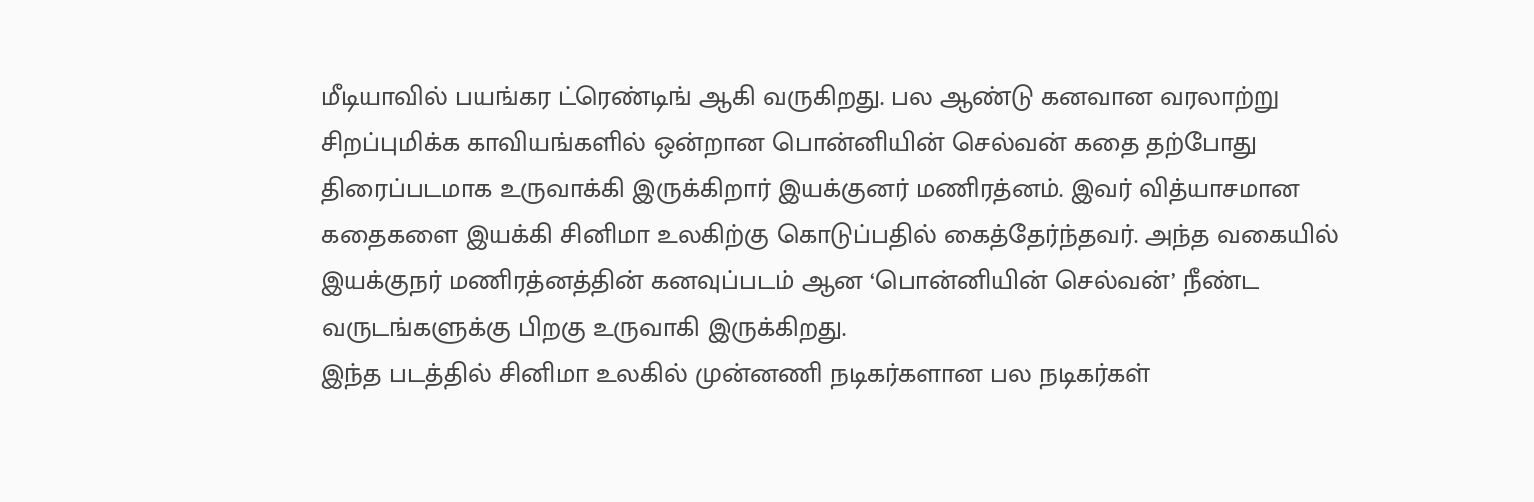மீடியாவில் பயங்கர ட்ரெண்டிங் ஆகி வருகிறது. பல ஆண்டு கனவான வரலாற்று சிறப்புமிக்க காவியங்களில் ஒன்றான பொன்னியின் செல்வன் கதை தற்போது திரைப்படமாக உருவாக்கி இருக்கிறார் இயக்குனர் மணிரத்னம். இவர் வித்யாசமான கதைகளை இயக்கி சினிமா உலகிற்கு கொடுப்பதில் கைத்தேர்ந்தவர். அந்த வகையில் இயக்குநர் மணிரத்னத்தின் கனவுப்படம் ஆன ‘பொன்னியின் செல்வன்’ நீண்ட வருடங்களுக்கு பிறகு உருவாகி இருக்கிறது.
இந்த படத்தில் சினிமா உலகில் முன்னணி நடிகர்களான பல நடிகர்கள்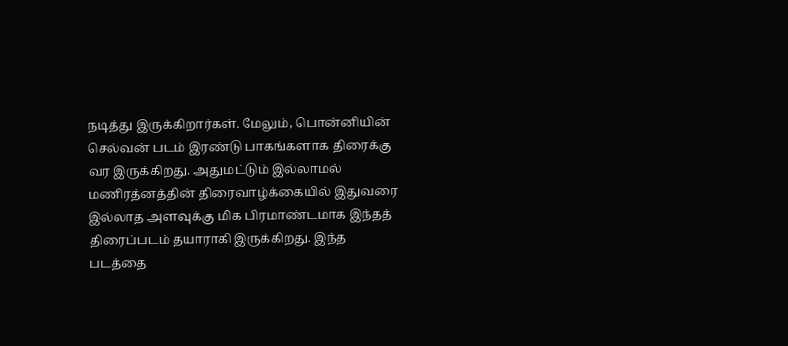நடித்து இருக்கிறார்கள். மேலும், பொன்னியின் செல்வன் படம் இரண்டு பாகங்களாக திரைக்கு வர இருக்கிறது. அதுமட்டும் இல்லாமல் மணிரத்னத்தின் திரைவாழ்க்கையில் இதுவரை இல்லாத அளவுக்கு மிக பிரமாண்டமாக இந்தத் திரைப்படம் தயாராகி இருக்கிறது. இந்த படத்தை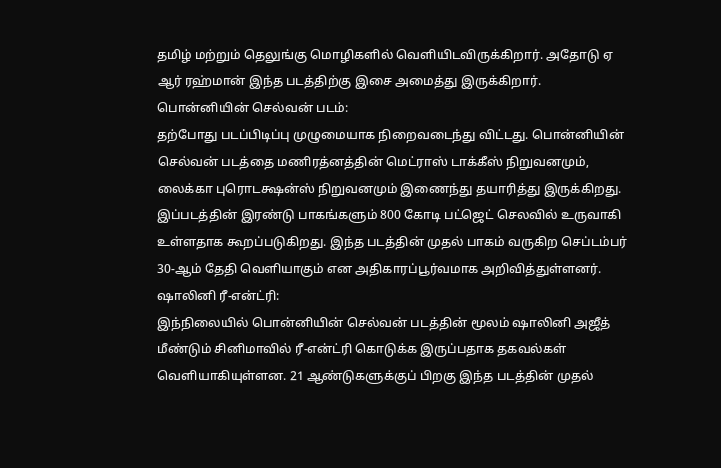தமிழ் மற்றும் தெலுங்கு மொழிகளில் வெளியிடவிருக்கிறார். அதோடு ஏ ஆர் ரஹ்மான் இந்த படத்திற்கு இசை அமைத்து இருக்கிறார்.
பொன்னியின் செல்வன் படம்:
தற்போது படப்பிடிப்பு முழுமையாக நிறைவடைந்து விட்டது. பொன்னியின் செல்வன் படத்தை மணிரத்னத்தின் மெட்ராஸ் டாக்கீஸ் நிறுவனமும், லைக்கா புரொடக்ஷன்ஸ் நிறுவனமும் இணைந்து தயாரித்து இருக்கிறது. இப்படத்தின் இரண்டு பாகங்களும் 800 கோடி பட்ஜெட் செலவில் உருவாகி உள்ளதாக கூறப்படுகிறது. இந்த படத்தின் முதல் பாகம் வருகிற செப்டம்பர் 30-ஆம் தேதி வெளியாகும் என அதிகாரப்பூர்வமாக அறிவித்துள்ளனர்.
ஷாலினி ரீ-என்ட்ரி:
இந்நிலையில் பொன்னியின் செல்வன் படத்தின் மூலம் ஷாலினி அஜீத் மீண்டும் சினிமாவில் ரீ-என்ட்ரி கொடுக்க இருப்பதாக தகவல்கள் வெளியாகியுள்ளன. 21 ஆண்டுகளுக்குப் பிறகு இந்த படத்தின் முதல்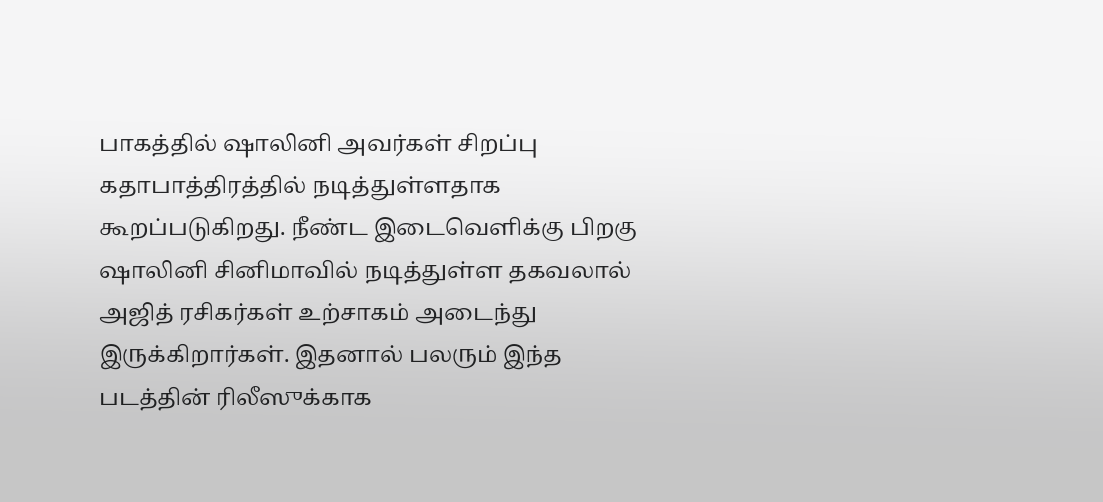பாகத்தில் ஷாலினி அவர்கள் சிறப்பு கதாபாத்திரத்தில் நடித்துள்ளதாக கூறப்படுகிறது. நீண்ட இடைவெளிக்கு பிறகு ஷாலினி சினிமாவில் நடித்துள்ள தகவலால் அஜித் ரசிகர்கள் உற்சாகம் அடைந்து இருக்கிறார்கள். இதனால் பலரும் இந்த படத்தின் ரிலீஸுக்காக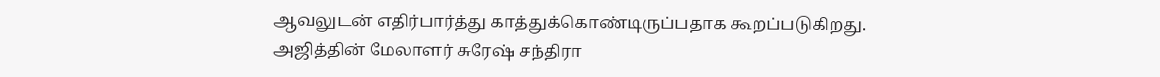ஆவலுடன் எதிர்பார்த்து காத்துக்கொண்டிருப்பதாக கூறப்படுகிறது.
அஜித்தின் மேலாளர் சுரேஷ் சந்திரா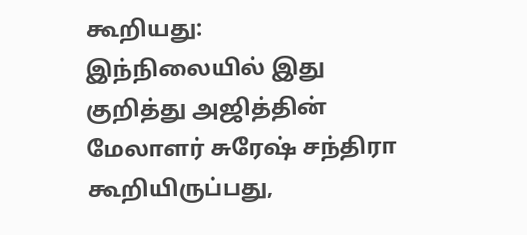கூறியது:
இந்நிலையில் இது குறித்து அஜித்தின் மேலாளர் சுரேஷ் சந்திரா கூறியிருப்பது,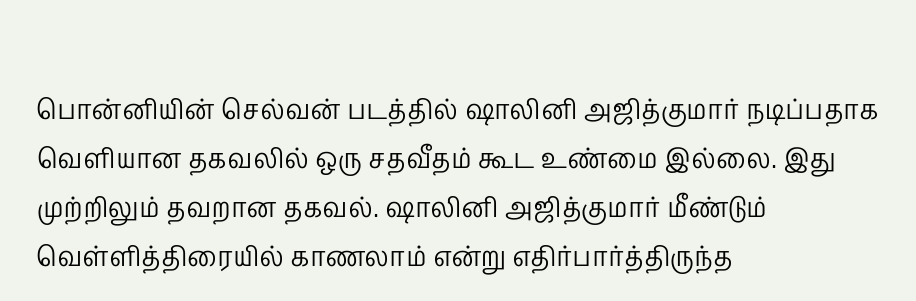பொன்னியின் செல்வன் படத்தில் ஷாலினி அஜித்குமார் நடிப்பதாக வெளியான தகவலில் ஒரு சதவீதம் கூட உண்மை இல்லை. இது முற்றிலும் தவறான தகவல். ஷாலினி அஜித்குமார் மீண்டும் வெள்ளித்திரையில் காணலாம் என்று எதிர்பார்த்திருந்த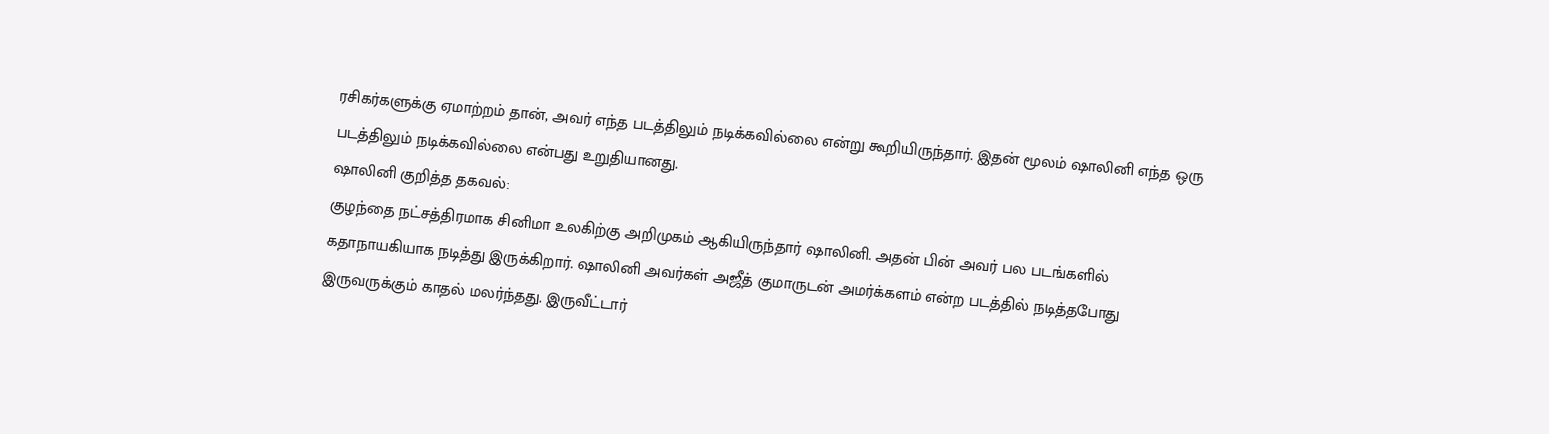ரசிகர்களுக்கு ஏமாற்றம் தான், அவர் எந்த படத்திலும் நடிக்கவில்லை என்று கூறியிருந்தார். இதன் மூலம் ஷாலினி எந்த ஒரு படத்திலும் நடிக்கவில்லை என்பது உறுதியானது.
ஷாலினி குறித்த தகவல்:
குழந்தை நட்சத்திரமாக சினிமா உலகிற்கு அறிமுகம் ஆகியிருந்தார் ஷாலினி. அதன் பின் அவர் பல படங்களில் கதாநாயகியாக நடித்து இருக்கிறார். ஷாலினி அவர்கள் அஜீத் குமாருடன் அமர்க்களம் என்ற படத்தில் நடித்தபோது இருவருக்கும் காதல் மலர்ந்தது. இருவீட்டார்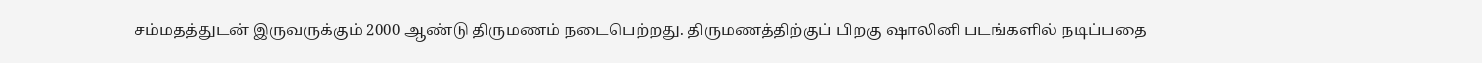சம்மதத்துடன் இருவருக்கும் 2000 ஆண்டு திருமணம் நடைபெற்றது. திருமணத்திற்குப் பிறகு ஷாலினி படங்களில் நடிப்பதை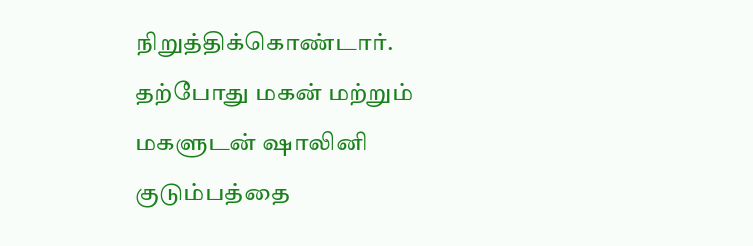நிறுத்திக்கொண்டார். தற்போது மகன் மற்றும் மகளுடன் ஷாலினி குடும்பத்தை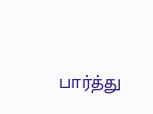பார்த்து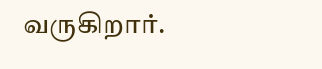வருகிறார்.